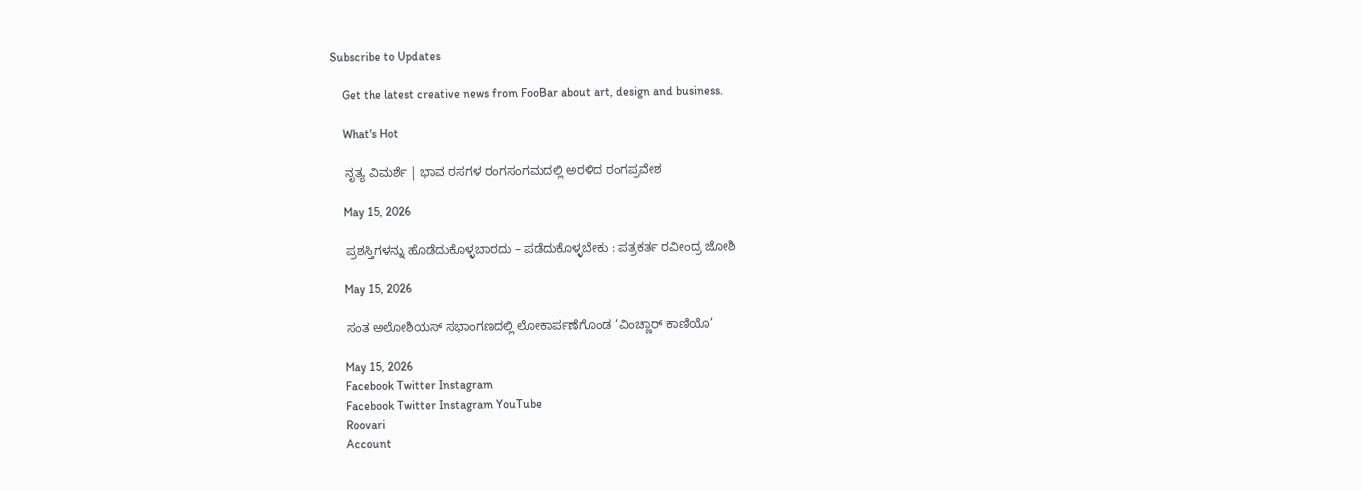Subscribe to Updates

    Get the latest creative news from FooBar about art, design and business.

    What's Hot

    ನೃತ್ಯ ವಿಮರ್ಶೆ | ಭಾವ ರಸಗಳ ರಂಗಸಂಗಮದಲ್ಲಿ ಅರಳಿದ ರಂಗಪ್ರವೇಶ

    May 15, 2026

    ಪ್ರಶಸ್ತಿಗಳನ್ನು ಹೊಡೆದುಕೊಳ್ಳಬಾರದು – ಪಡೆದುಕೊಳ್ಳಬೇಕು : ಪತ್ರಕರ್ತ ರವೀಂದ್ರ ಜೋಶಿ

    May 15, 2026

    ಸಂತ ಅಲೋಶಿಯಸ್ ಸಭಾಂಗಣದಲ್ಲಿ ಲೋಕಾರ್ಪಣೆಗೊಂಡ ‘ವಿಂಚ್ಣಾರ್ ಕಾಣಿಯೊ’

    May 15, 2026
    Facebook Twitter Instagram
    Facebook Twitter Instagram YouTube
    Roovari
    Account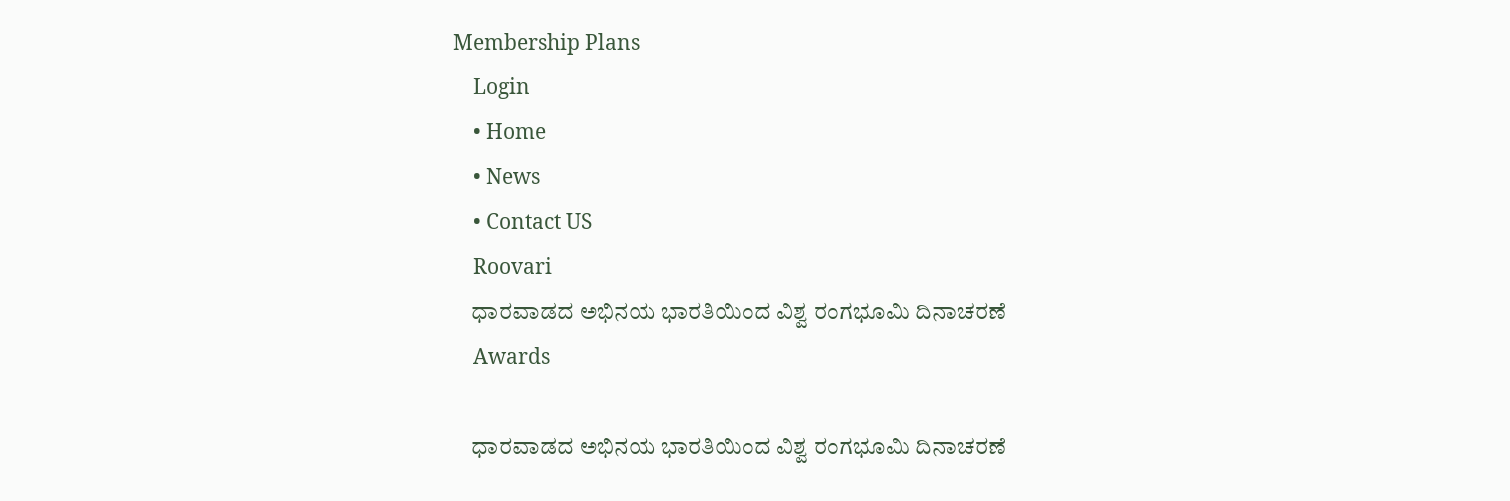Membership Plans
    Login
    • Home
    • News
    • Contact US
    Roovari
    ಧಾರವಾಡದ ಅಭಿನಯ ಭಾರತಿಯಿಂದ ವಿಶ್ವ ರಂಗಭೂಮಿ ದಿನಾಚರಣೆ
    Awards

    ಧಾರವಾಡದ ಅಭಿನಯ ಭಾರತಿಯಿಂದ ವಿಶ್ವ ರಂಗಭೂಮಿ ದಿನಾಚರಣೆ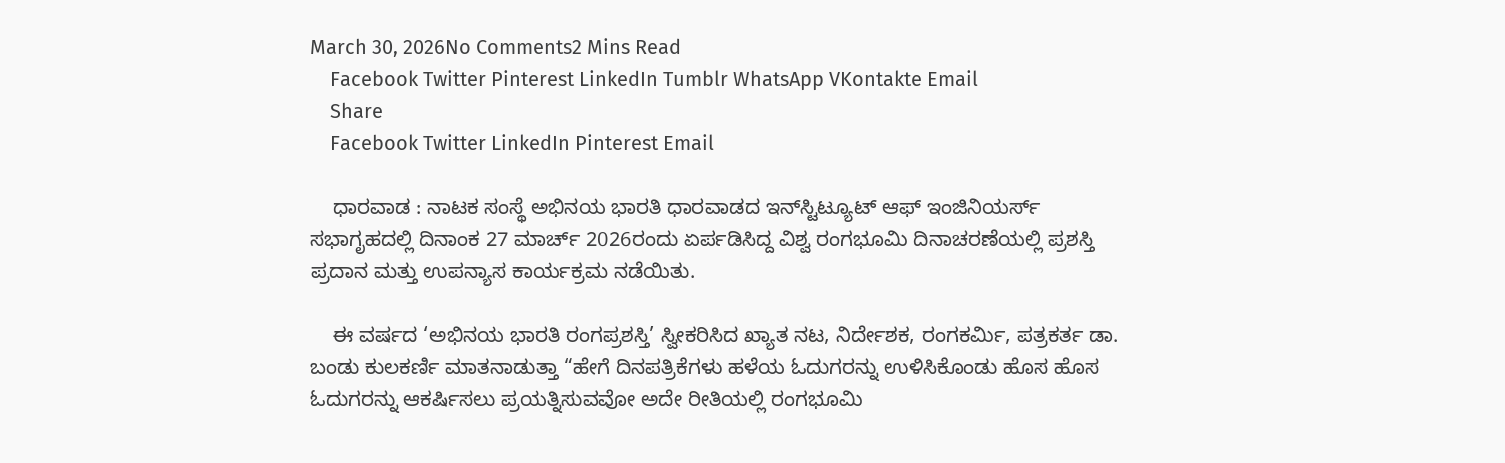March 30, 2026No Comments2 Mins Read
    Facebook Twitter Pinterest LinkedIn Tumblr WhatsApp VKontakte Email
    Share
    Facebook Twitter LinkedIn Pinterest Email

    ಧಾರವಾಡ : ನಾಟಕ ಸಂಸ್ಥೆ ಅಭಿನಯ ಭಾರತಿ ಧಾರವಾಡದ ಇನ್‌ಸ್ಟಿಟ್ಯೂಟ್ ಆಫ್ ಇಂಜಿನಿಯರ್ಸ್ ಸಭಾಗೃಹದಲ್ಲಿ ದಿನಾಂಕ 27 ಮಾರ್ಚ್ 2026ರಂದು ಏರ್ಪಡಿಸಿದ್ದ ವಿಶ್ವ ರಂಗಭೂಮಿ ದಿನಾಚರಣೆಯಲ್ಲಿ ಪ್ರಶಸ್ತಿ ಪ್ರದಾನ ಮತ್ತು ಉಪನ್ಯಾಸ ಕಾರ್ಯಕ್ರಮ ನಡೆಯಿತು.

    ಈ ವರ್ಷದ ‘ಅಭಿನಯ ಭಾರತಿ ರಂಗಪ್ರಶಸ್ತಿ’ ಸ್ವೀಕರಿಸಿದ ಖ್ಯಾತ ನಟ, ನಿರ್ದೇಶಕ, ರಂಗಕರ್ಮಿ, ಪತ್ರಕರ್ತ ಡಾ. ಬಂಡು ಕುಲಕರ್ಣಿ ಮಾತನಾಡುತ್ತಾ “ಹೇಗೆ ದಿನಪತ್ರಿಕೆಗಳು ಹಳೆಯ ಓದುಗರನ್ನು ಉಳಿಸಿಕೊಂಡು ಹೊಸ ಹೊಸ ಓದುಗರನ್ನು ಆಕರ್ಷಿಸಲು ಪ್ರಯತ್ನಿಸುವವೋ ಅದೇ ರೀತಿಯಲ್ಲಿ ರಂಗಭೂಮಿ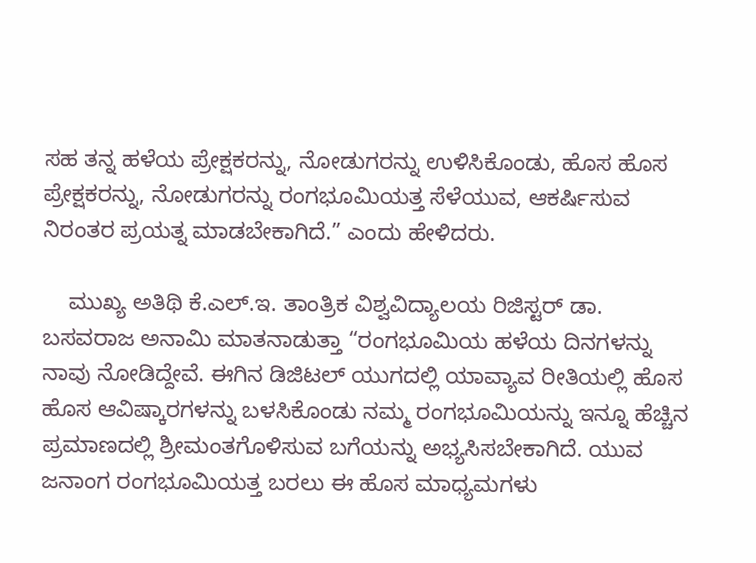ಸಹ ತನ್ನ ಹಳೆಯ ಪ್ರೇಕ್ಷಕರನ್ನು, ನೋಡುಗರನ್ನು ಉಳಿಸಿಕೊಂಡು, ಹೊಸ ಹೊಸ ಪ್ರೇಕ್ಷಕರನ್ನು, ನೋಡುಗರನ್ನು ರಂಗಭೂಮಿಯತ್ತ ಸೆಳೆಯುವ, ಆಕರ್ಷಿಸುವ ನಿರಂತರ ಪ್ರಯತ್ನ ಮಾಡಬೇಕಾಗಿದೆ.” ಎಂದು ಹೇಳಿದರು.

    ಮುಖ್ಯ ಅತಿಥಿ ಕೆ.ಎಲ್.ಇ. ತಾಂತ್ರಿಕ ವಿಶ್ವವಿದ್ಯಾಲಯ ರಿಜಿಸ್ಟರ್ ಡಾ. ಬಸವರಾಜ ಅನಾಮಿ ಮಾತನಾಡುತ್ತಾ “ರಂಗಭೂಮಿಯ ಹಳೆಯ ದಿನಗಳನ್ನು ನಾವು ನೋಡಿದ್ದೇವೆ. ಈಗಿನ ಡಿಜಿಟಲ್ ಯುಗದಲ್ಲಿ ಯಾವ್ಯಾವ ರೀತಿಯಲ್ಲಿ ಹೊಸ ಹೊಸ ಆವಿಷ್ಕಾರಗಳನ್ನು ಬಳಸಿಕೊಂಡು ನಮ್ಮ ರಂಗಭೂಮಿಯನ್ನು ಇನ್ನೂ ಹೆಚ್ಚಿನ ಪ್ರಮಾಣದಲ್ಲಿ ಶ್ರೀಮಂತಗೊಳಿಸುವ ಬಗೆಯನ್ನು ಅಭ್ಯಸಿಸಬೇಕಾಗಿದೆ. ಯುವ ಜನಾಂಗ ರಂಗಭೂಮಿಯತ್ತ ಬರಲು ಈ ಹೊಸ ಮಾಧ್ಯಮಗಳು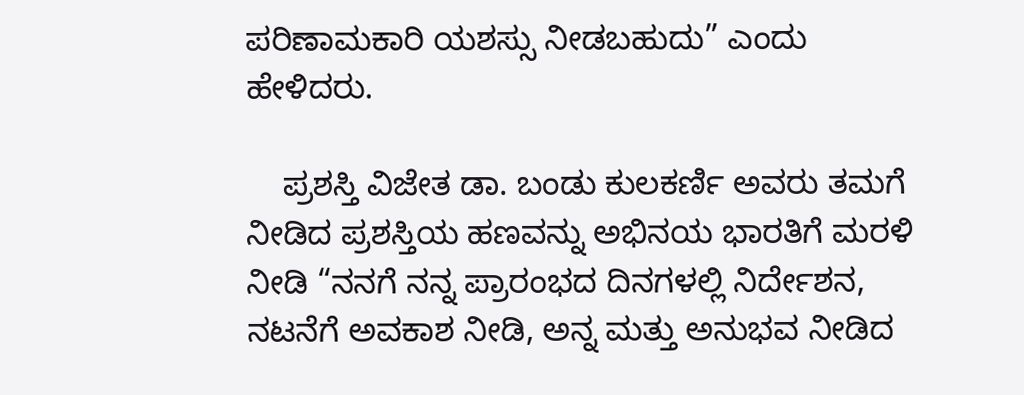ಪರಿಣಾಮಕಾರಿ ಯಶಸ್ಸು ನೀಡಬಹುದು” ಎಂದು ಹೇಳಿದರು.

    ಪ್ರಶಸ್ತಿ ವಿಜೇತ ಡಾ. ಬಂಡು ಕುಲಕರ್ಣಿ ಅವರು ತಮಗೆ ನೀಡಿದ ಪ್ರಶಸ್ತಿಯ ಹಣವನ್ನು ಅಭಿನಯ ಭಾರತಿಗೆ ಮರಳಿ ನೀಡಿ “ನನಗೆ ನನ್ನ ಪ್ರಾರಂಭದ ದಿನಗಳಲ್ಲಿ ನಿರ್ದೇಶನ, ನಟನೆಗೆ ಅವಕಾಶ ನೀಡಿ, ಅನ್ನ ಮತ್ತು ಅನುಭವ ನೀಡಿದ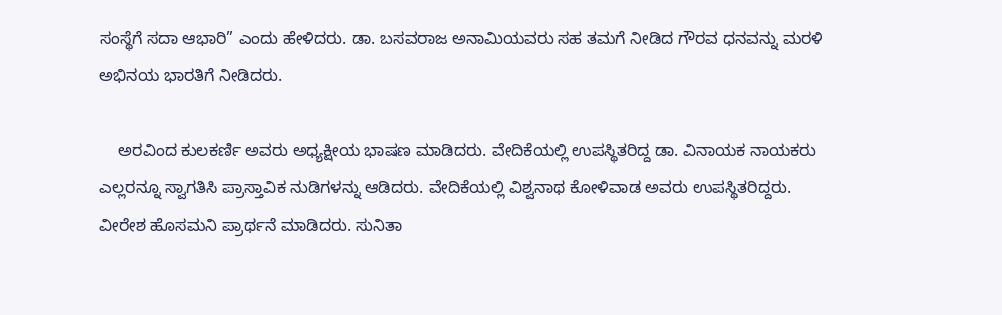ಸಂಸ್ಥೆಗೆ ಸದಾ ಆಭಾರಿ” ಎಂದು ಹೇಳಿದರು. ಡಾ. ಬಸವರಾಜ ಅನಾಮಿಯವರು ಸಹ ತಮಗೆ ನೀಡಿದ ಗೌರವ ಧನವನ್ನು ಮರಳಿ ಅಭಿನಯ ಭಾರತಿಗೆ ನೀಡಿದರು.

    ಅರವಿಂದ ಕುಲಕರ್ಣಿ ಅವರು ಅಧ್ಯಕ್ಷೀಯ ಭಾಷಣ ಮಾಡಿದರು. ವೇದಿಕೆಯಲ್ಲಿ ಉಪಸ್ಥಿತರಿದ್ದ ಡಾ. ವಿನಾಯಕ ನಾಯಕರು ಎಲ್ಲರನ್ನೂ ಸ್ವಾಗತಿಸಿ ಪ್ರಾಸ್ತಾವಿಕ ನುಡಿಗಳನ್ನು ಆಡಿದರು. ವೇದಿಕೆಯಲ್ಲಿ ವಿಶ್ವನಾಥ ಕೋಳಿವಾಡ ಅವರು ಉಪಸ್ಥಿತರಿದ್ದರು. ವೀರೇಶ ಹೊಸಮನಿ ಪ್ರಾರ್ಥನೆ ಮಾಡಿದರು. ಸುನಿತಾ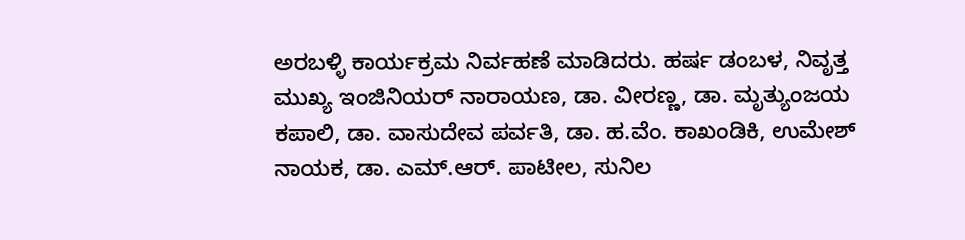ಅರಬಳ್ಳಿ ಕಾರ್ಯಕ್ರಮ ನಿರ್ವಹಣೆ ಮಾಡಿದರು. ಹರ್ಷ ಡಂಬಳ, ನಿವೃತ್ತ ಮುಖ್ಯ ಇಂಜಿನಿಯರ್ ನಾರಾಯಣ, ಡಾ. ವೀರಣ್ಣ, ಡಾ. ಮೃತ್ಯುಂಜಯ ಕಪಾಲಿ, ಡಾ. ವಾಸುದೇವ ಪರ್ವತಿ, ಡಾ. ಹ.ವೆಂ. ಕಾಖಂಡಿಕಿ, ಉಮೇಶ್ ನಾಯಕ, ಡಾ. ಎಮ್.ಆರ್. ಪಾಟೀಲ, ಸುನಿಲ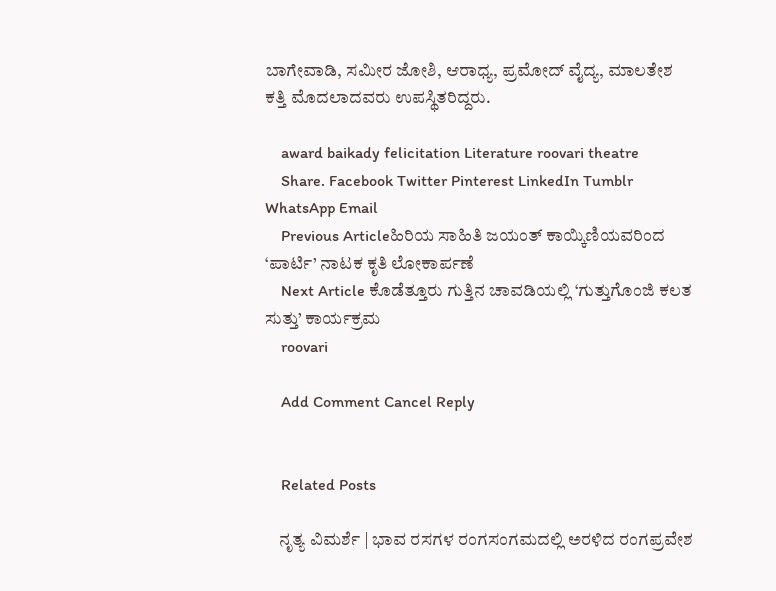ಬಾಗೇವಾಡಿ, ಸಮೀರ ಜೋಶಿ, ಆರಾಧ್ಯ, ಪ್ರಮೋದ್ ವೈದ್ಯ, ಮಾಲತೇಶ ಕತ್ತಿ ಮೊದಲಾದವರು ಉಪಸ್ಥಿತರಿದ್ದರು.

    award baikady felicitation Literature roovari theatre
    Share. Facebook Twitter Pinterest LinkedIn Tumblr WhatsApp Email
    Previous Articleಹಿರಿಯ ಸಾಹಿತಿ ಜಯಂತ್ ಕಾಯ್ಕಿಣಿಯವರಿಂದ ‘ಪಾರ್ಟಿ’ ನಾಟಕ ಕೃತಿ ಲೋಕಾರ್ಪಣೆ
    Next Article ಕೊಡೆತ್ತೂರು ಗುತ್ತಿನ ಚಾವಡಿಯಲ್ಲಿ ‘ಗುತ್ತುಗೊಂಜಿ ಕಲತ ಸುತ್ತು’ ಕಾರ್ಯಕ್ರಮ
    roovari

    Add Comment Cancel Reply


    Related Posts

    ನೃತ್ಯ ವಿಮರ್ಶೆ | ಭಾವ ರಸಗಳ ರಂಗಸಂಗಮದಲ್ಲಿ ಅರಳಿದ ರಂಗಪ್ರವೇಶ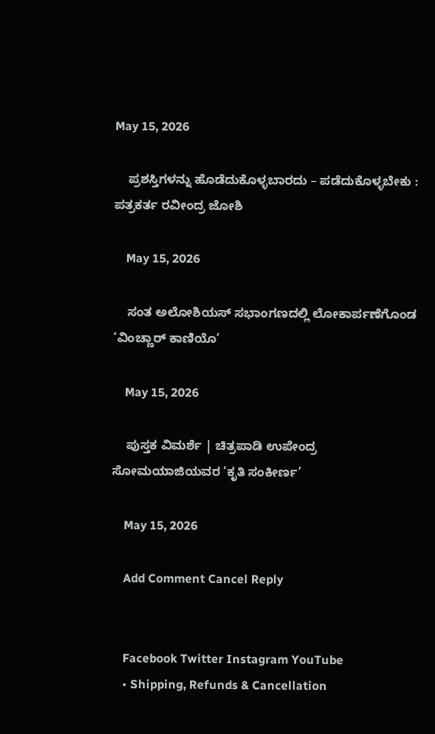May 15, 2026

    ಪ್ರಶಸ್ತಿಗಳನ್ನು ಹೊಡೆದುಕೊಳ್ಳಬಾರದು – ಪಡೆದುಕೊಳ್ಳಬೇಕು : ಪತ್ರಕರ್ತ ರವೀಂದ್ರ ಜೋಶಿ

    May 15, 2026

    ಸಂತ ಅಲೋಶಿಯಸ್ ಸಭಾಂಗಣದಲ್ಲಿ ಲೋಕಾರ್ಪಣೆಗೊಂಡ ‘ವಿಂಚ್ಣಾರ್ ಕಾಣಿಯೊ’

    May 15, 2026

    ಪುಸ್ತಕ ವಿಮರ್ಶೆ | ಚಿತ್ರಪಾಡಿ ಉಪೇಂದ್ರ ಸೋಮಯಾಜಿಯವರ ‘ಕೃತಿ ಸಂಕೀರ್ಣ’

    May 15, 2026

    Add Comment Cancel Reply


    Facebook Twitter Instagram YouTube
    • Shipping, Refunds & Cancellation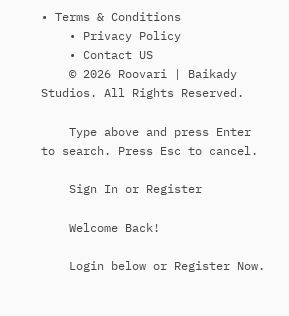• Terms & Conditions
    • Privacy Policy
    • Contact US
    © 2026 Roovari | Baikady Studios. All Rights Reserved.

    Type above and press Enter to search. Press Esc to cancel.

    Sign In or Register

    Welcome Back!

    Login below or Register Now.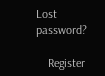Lost password?

    Register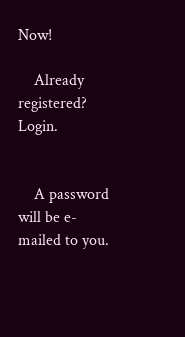Now!

    Already registered? Login.


    A password will be e-mailed to you.